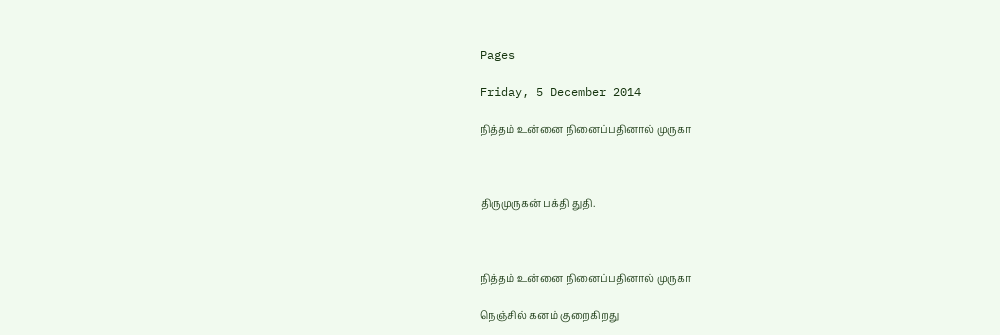Pages

Friday, 5 December 2014

நித்தம் உன்னை நினைப்பதினால் முருகா



திருமுருகன் பக்தி துதி.



நித்தம் உன்னை நினைப்பதினால் முருகா

நெஞ்சில் கனம் குறைகிறது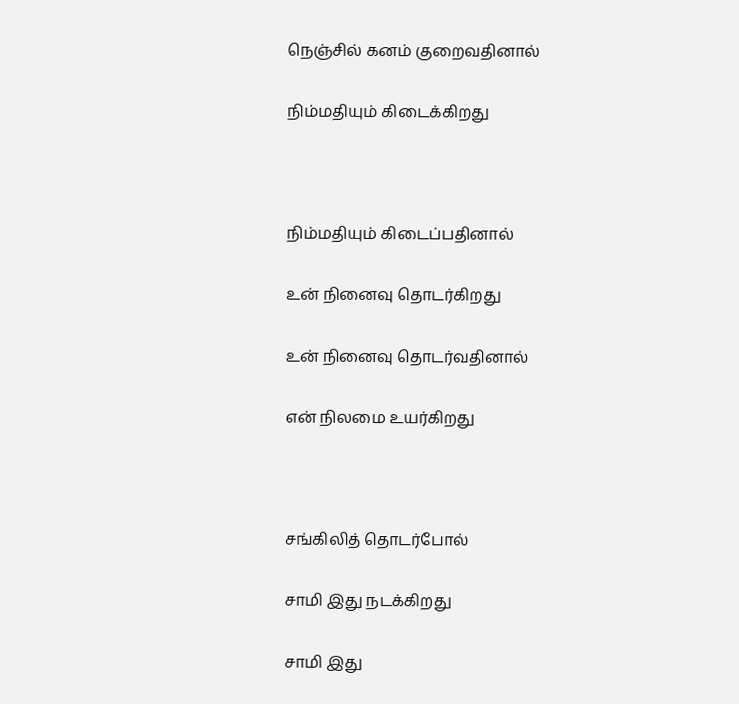நெஞ்சில் கனம் குறைவதினால்

நிம்மதியும் கிடைக்கிறது



நிம்மதியும் கிடைப்பதினால்

உன் நினைவு தொடர்கிறது

உன் நினைவு தொடர்வதினால்

என் நிலமை உயர்கிறது



சங்கிலித் தொடர்போல்

சாமி இது நடக்கிறது

சாமி இது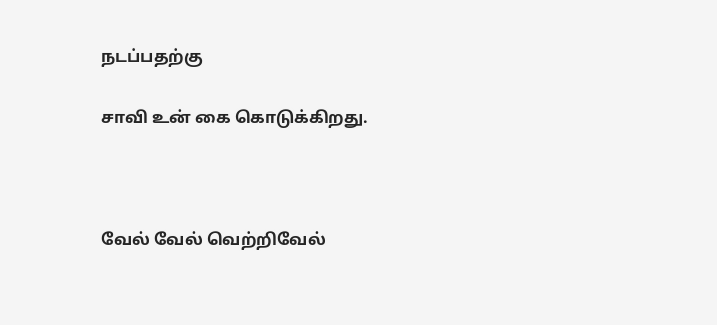நடப்பதற்கு

சாவி உன் கை கொடுக்கிறது.



வேல் வேல் வெற்றிவேல்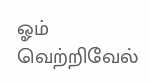ஓம் வெற்றிவேல்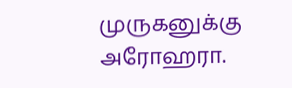முருகனுக்கு அரோஹரா.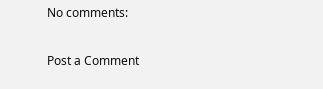No comments:

Post a Comment